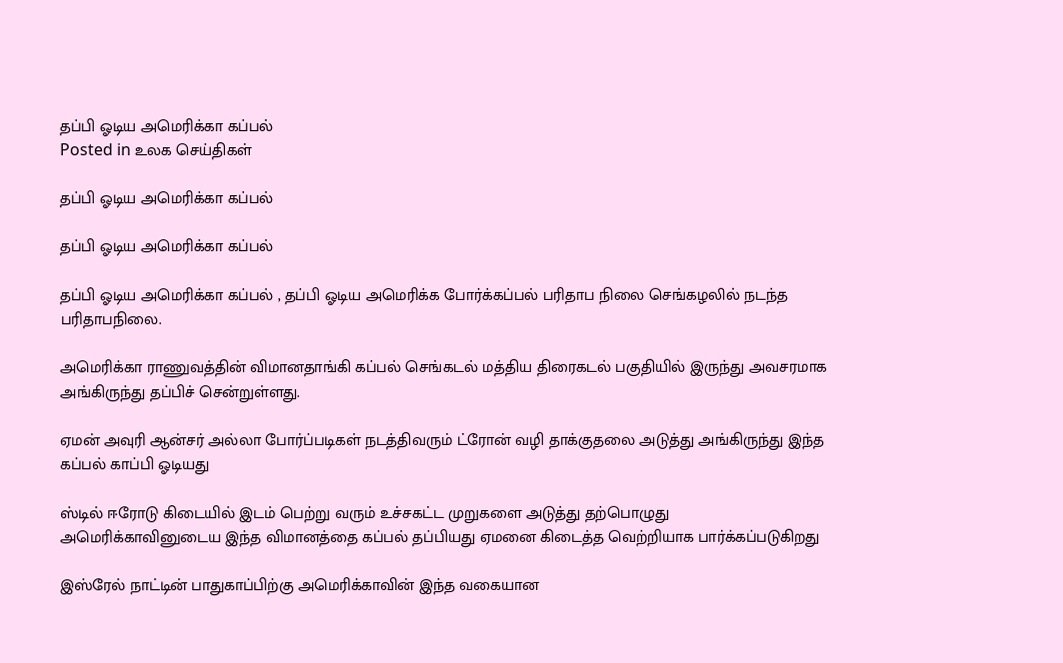தப்பி ஓடிய அமெரிக்கா கப்பல்
Posted in உலக செய்திகள்

தப்பி ஓடிய அமெரிக்கா கப்பல்

தப்பி ஓடிய அமெரிக்கா கப்பல்

தப்பி ஓடிய அமெரிக்கா கப்பல் , தப்பி ஓடிய அமெரிக்க போர்க்கப்பல் பரிதாப நிலை செங்கழலில் நடந்த பரிதாபநிலை.

அமெரிக்கா ராணுவத்தின் விமானதாங்கி கப்பல் செங்கடல் மத்திய திரைகடல் பகுதியில் இருந்து அவசரமாக அங்கிருந்து தப்பிச் சென்றுள்ளது.

ஏமன் அவுரி ஆன்சர் அல்லா போர்ப்படிகள் நடத்திவரும் ட்ரோன் வழி தாக்குதலை அடுத்து அங்கிருந்து இந்த கப்பல் காப்பி ஓடியது

ஸ்டில் ஈரோடு கிடையில் இடம் பெற்று வரும் உச்சகட்ட முறுகளை அடுத்து தற்பொழுது அமெரிக்காவினுடைய இந்த விமானத்தை கப்பல் தப்பியது ஏமனை கிடைத்த வெற்றியாக பார்க்கப்படுகிறது

இஸ்ரேல் நாட்டின் பாதுகாப்பிற்கு அமெரிக்காவின் இந்த வகையான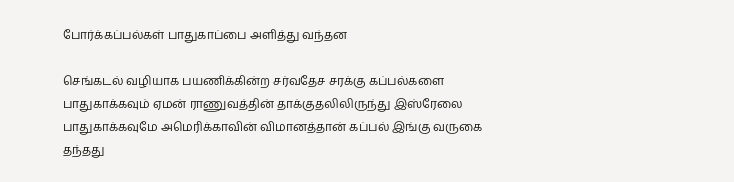போர்க்கப்பல்கள் பாதுகாப்பை அளித்து வந்தன

செங்கடல் வழியாக பயணிக்கின்ற சர்வதேச சரக்கு கப்பல்களை பாதுகாக்கவும் ஏமன் ராணுவத்தின் தாக்குதலிலிருந்து இஸ்ரேலை பாதுகாக்கவுமே அமெரிக்காவின் விமானத்தான் கப்பல் இங்கு வருகை தந்தது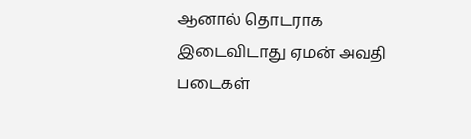ஆனால் தொடராக இடைவிடாது ஏமன் அவதி படைகள்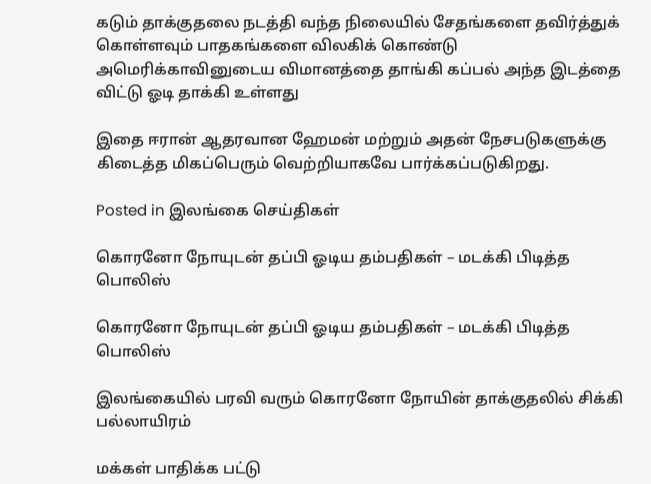கடும் தாக்குதலை நடத்தி வந்த நிலையில் சேதங்களை தவிர்த்துக் கொள்ளவும் பாதகங்களை விலகிக் கொண்டு அமெரிக்காவினுடைய விமானத்தை தாங்கி கப்பல் அந்த இடத்தை விட்டு ஓடி தாக்கி உள்ளது

இதை ஈரான் ஆதரவான ஹேமன் மற்றும் அதன் நேசபடுகளுக்கு கிடைத்த மிகப்பெரும் வெற்றியாகவே பார்க்கப்படுகிறது.

Posted in இலங்கை செய்திகள்

கொரனோ நோயுடன் தப்பி ஓடிய தம்பதிகள் – மடக்கி பிடித்த பொலிஸ்

கொரனோ நோயுடன் தப்பி ஓடிய தம்பதிகள் – மடக்கி பிடித்த பொலிஸ்

இலங்கையில் பரவி வரும் கொரனோ நோயின் தாக்குதலில் சிக்கி பல்லாயிரம்

மக்கள் பாதிக்க பட்டு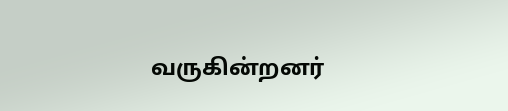வருகின்றனர்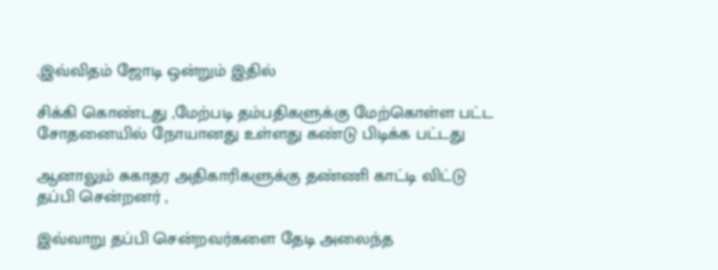,இவ்விதம் ஜோடி ஒன்றும் இதில்

சிக்கி கொண்டது ,மேற்படி தம்பதிகளுக்கு மேற்கொள்ள பட்ட சோதனையில் நோயானது உள்ளது கண்டு பிடிக்க பட்டது

ஆனாலும் சுகாதர அதிகாரிகளுக்கு தண்ணி காட்டி விட்டு தப்பி சென்றனர் ,

இவ்வாறு தப்பி சென்றவர்களை தேடி அலைந்த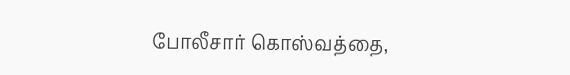போலீசார் கொஸ்வத்தை,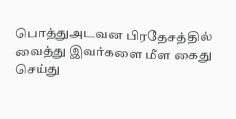பொத்துஅடவன பிரதேசத்தில் வைத்து இவர்களை மீள கைது செய்து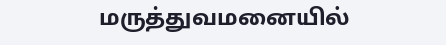மருத்துவமனையில்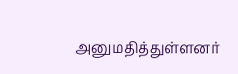அனுமதித்துள்ளனர்